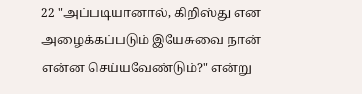22 "அப்படியானால், கிறிஸ்து என அழைக்கப்படும் இயேசுவை நான் என்ன செய்யவேண்டும்?" என்று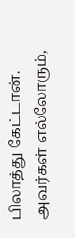பிலாத்து கேட்டான்.
அவர்கள் எல்லோரும்,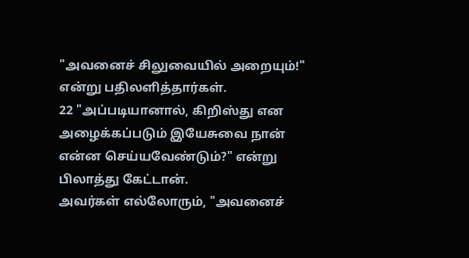"அவனைச் சிலுவையில் அறையும்!" என்று பதிலளித்தார்கள்.
22 "அப்படியானால், கிறிஸ்து என அழைக்கப்படும் இயேசுவை நான் என்ன செய்யவேண்டும்?" என்று பிலாத்து கேட்டான்.
அவர்கள் எல்லோரும், "அவனைச்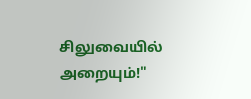சிலுவையில் அறையும்!"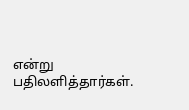என்று பதிலளித்தார்கள்.